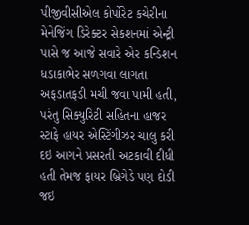પીજીવીસીએલ કોર્પોરેટ કચેરીના મેનેજિંગ ડિરેક્ટર સેકશનમાં એન્ટ્રી પાસે જ આજે સવારે એર કન્ડિશન ધડાકાભેર સળગવા લાગતા અફડાતફડી મચી જવા પામી હતી, પરંતુ સિક્યુરિટી સહિતના હાજર સ્ટાફે હાયર એસ્ટિંગીઝર ચાલુ કરી દઇ આગને પ્રસરતી અટકાવી દીધી હતી તેમજ ફાયર બ્રિગેડે પણ દોડી જઇ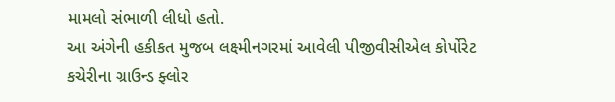મામલો સંભાળી લીધો હતો.
આ અંગેની હકીકત મુજબ લક્ષ્મીનગરમાં આવેલી પીજીવીસીએલ કોર્પોરેટ કચેરીના ગ્રાઉન્ડ ફ્લોર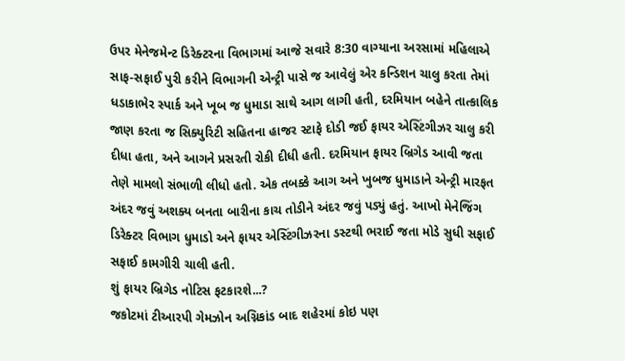ઉપર મેનેજમેન્ટ ડિરેક્ટરના વિભાગમાં આજે સવારે 8:30 વાગ્યાના અરસામાં મહિલાએ સાફ-સફાઈ પુરી કરીને વિભાગની એન્ટ્રી પાસે જ આવેલું એર કન્ડિશન ચાલુ કરતા તેમાં ધડાકાભેર સ્પાર્ક અને ખૂબ જ ધુમાડા સાથે આગ લાગી હતી, દરમિયાન બહેને તાત્કાલિક જાણ કરતા જ સિક્યુરિટી સહિતના હાજર સ્ટાફે દોડી જઈ ફાયર એસ્ટિંગીઝર ચાલુ કરી દીધા હતા, અને આગને પ્રસરતી રોકી દીધી હતી. દરમિયાન ફાયર બ્રિગેડ આવી જતા તેણે મામલો સંભાળી લીધો હતો. એક તબક્કે આગ અને ખુબજ ધુમાડાને એન્ટ્રી મારફત અંદર જવું અશક્ય બનતા બારીના કાચ તોડીને અંદર જવું પડ્યું હતું. આખો મેનેજિંગ ડિરેક્ટર વિભાગ ધુમાડો અને ફાયર એસ્ટિંગીઝરના ડસ્ટથી ભરાઈ જતા મોડે સુધી સફાઈ સફાઈ કામગીરી ચાલી હતી.
શું ફાયર બ્રિગેડ નોટિસ ફટકારશે...?
જકોટમાં ટીઆરપી ગેમઝોન અગ્નિકાંડ બાદ શહેરમાં કોઇ પણ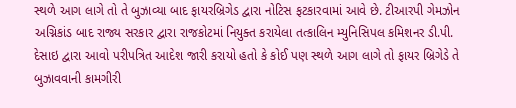સ્થળે આગ લાગે તો તે બુઝાવ્યા બાદ ફાયરબ્રિગેડ દ્વારા નોટિસ ફટકારવામાં આવે છે. ટીઆરપી ગેમઝોન અગ્નિકાંડ બાદ રાજ્ય સરકાર દ્વારા રાજકોટમાં નિયુક્ત કરાયેલા તત્કાલિન મ્યુનિસિપલ કમિશનર ડી.પી. દેસાઇ દ્વારા આવો પરીપત્રિત આદેશ જારી કરાયો હતો કે કોઈ પણ સ્થળે આગ લાગે તો ફાયર બ્રિગેડે તે બુઝાવવાની કામગીરી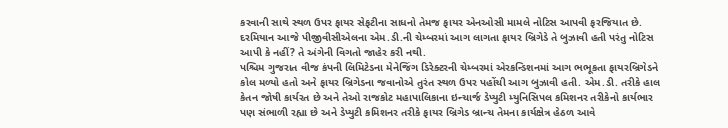કરવાની સાથે સ્થળ ઉપર ફાયર સેફટીના સાધનો તેમજ ફાયર એનઓસી મામલે નોટિસ આપવી ફરજિયાત છે. દરમિયાન આજે પીજીવીસીએલના એમ.ડી.ની ચેમ્બરમાં આગ લાગતા ફાયર બ્રિગેડે તે બુઝાવી હતી પરંતુ નોટિસ આપી કે નહીં? તે અંગેની વિગતો જાહેર કરી નથી.
પશ્ચિમ ગુજરાત વીજ કંપની લિમિટેડના મેનેજિંગ ડિરેક્ટરની ચેમ્બરમાં એરકન્ડિશનમાં આગ ભભૂકતા ફાયરબ્રિગેડને કોલ મળ્યો હતો અને ફાયર બ્રિગેડના જવાનોએ તુરંત સ્થળ ઉપર પહોંચી આગ બુઝાવી હતી. એમ.ડી. તરીકે હાલ કેતન જોષી કાર્યરત છે અને તેઓ રાજકોટ મહાપાલિકાના ઇન્ચાર્જ ડેપ્યુટી મ્યુનિસિપલ કમિશનર તરીકેનો કાર્યભાર પણ સંભાળી રહ્યા છે અને ડેપ્યુટી કમિશનર તરીકે ફાયર બ્રિગેડ બ્રાન્ચ તેમના કાર્યક્ષેત્ર હેઠળ આવે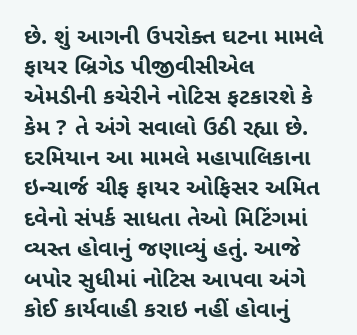છે. શું આગની ઉપરોક્ત ઘટના મામલે ફાયર બ્રિગેડ પીજીવીસીએલ એમડીની કચેરીને નોટિસ ફટકારશે કે કેમ ? તે અંગે સવાલો ઉઠી રહ્યા છે.
દરમિયાન આ મામલે મહાપાલિકાના ઇન્ચાર્જ ચીફ ફાયર ઓફિસર અમિત દવેનો સંપર્ક સાધતા તેઓ મિટિંગમાં વ્યસ્ત હોવાનું જણાવ્યું હતું. આજે બપોર સુધીમાં નોટિસ આપવા અંગે કોઈ કાર્યવાહી કરાઇ નહીં હોવાનું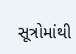સૂત્રોમાંથી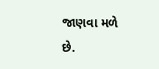જાણવા મળે છે.